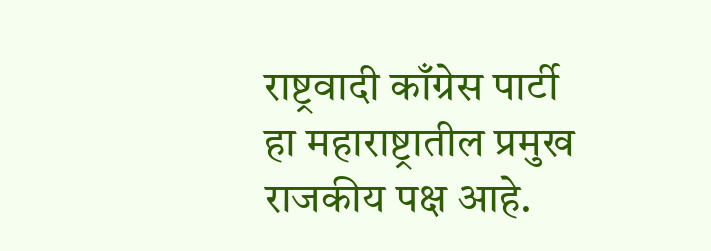राष्ट्रवादी काँग्रेस पार्टी हा महाराष्ट्रातील प्रमुख राजकीय पक्ष आहे.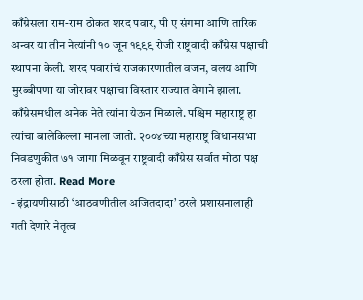काँग्रेसला राम-राम ठोकत शरद पवार, पी ए संगमा आणि तारिक अन्वर या तीन नेत्यांनी १० जून १९९९ रोजी राष्ट्रवादी काँग्रेस पक्षाची स्थापना केली. शरद पवारांचं राजकारणातील वजन, वलय आणि मुरब्बीपणा या जोरावर पक्षाचा विस्तार राज्यात वेगाने झाला. काँग्रेसमधील अनेक नेते त्यांना येऊन मिळाले. पश्चिम महाराष्ट्र हा त्यांचा बालेकिल्ला मानला जातो. २००४च्या महाराष्ट्र विधानसभा निवडणुकीत ७१ जागा मिळवून राष्ट्रवादी काँग्रेस सर्वात मोठा पक्ष ठरला होता. Read More
- इंद्रायणीसाठी ‘आठवणीतील अजितदादा’ ठरले प्रशासनालाही गती देणारे नेतृत्व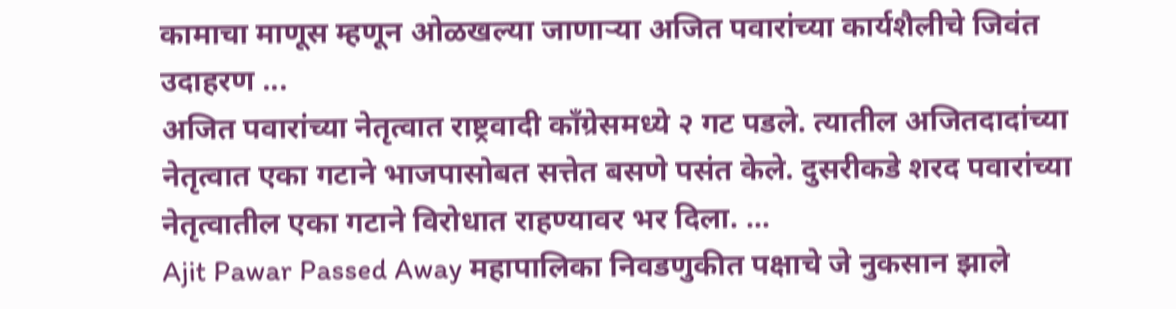कामाचा माणूस म्हणून ओळखल्या जाणाऱ्या अजित पवारांच्या कार्यशैलीचे जिवंत उदाहरण ...
अजित पवारांच्या नेतृत्वात राष्ट्रवादी काँग्रेसमध्ये २ गट पडले. त्यातील अजितदादांच्या नेतृत्वात एका गटाने भाजपासोबत सत्तेत बसणे पसंत केले. दुसरीकडे शरद पवारांच्या नेतृत्वातील एका गटाने विरोधात राहण्यावर भर दिला. ...
Ajit Pawar Passed Away महापालिका निवडणुकीत पक्षाचे जे नुकसान झाले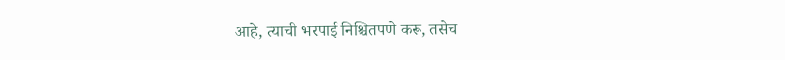आहे, त्याची भरपाई निश्चितपणे करू, तसेच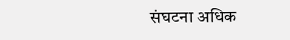संघटना अधिक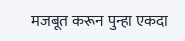मजबूत करून पुन्हा एकदा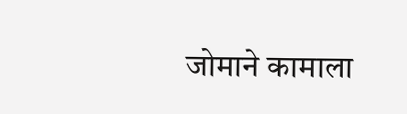जोमाने कामाला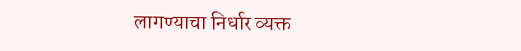लागण्याचा निर्धार व्यक्त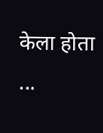केला होता ...